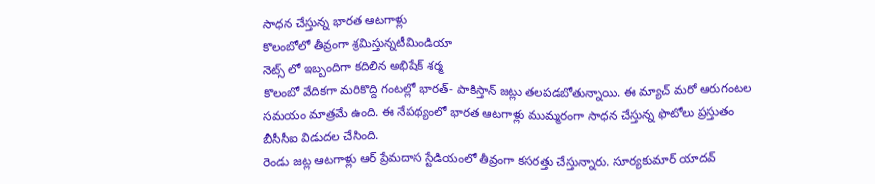సాధన చేస్తున్న భారత ఆటగాళ్లు
కొలంబోలో తీవ్రంగా శ్రమిస్తున్నటీమిండియా
నెట్స్ లో ఇబ్బందిగా కదిలిన అభిషేక్ శర్మ
కొలంబో వేదికగా మరికొద్ది గంటల్లో భారత్- పాకిస్తాన్ జట్లు తలపడబోతున్నాయి. ఈ మ్యాచ్ మరో ఆరుగంటల సమయం మాత్రమే ఉంది. ఈ నేపథ్యంలో భారత ఆటగాళ్లు ముమ్మరంగా సాధన చేస్తున్న ఫొటోలు ప్రస్తుతం బీసీసీఐ విడుదల చేసింది.
రెండు జట్ల ఆటగాళ్లు ఆర్ ప్రేమదాస స్టేడియంలో తీవ్రంగా కసరత్తు చేస్తున్నారు. సూర్యకుమార్ యాదవ్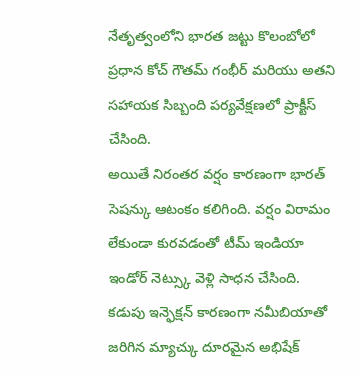నేతృత్వంలోని భారత జట్టు కొలంబోలో ప్రధాన కోచ్ గౌతమ్ గంభీర్ మరియు అతని సహాయక సిబ్బంది పర్యవేక్షణలో ప్రాక్టీస్ చేసింది.
అయితే నిరంతర వర్షం కారణంగా భారత్ సెషన్కు ఆటంకం కలిగింది. వర్షం విరామం లేకుండా కురవడంతో టీమ్ ఇండియా ఇండోర్ నెట్స్కు వెళ్లి సాధన చేసింది. కడుపు ఇన్ఫెక్షన్ కారణంగా నమీబియాతో జరిగిన మ్యాచ్కు దూరమైన అభిషేక్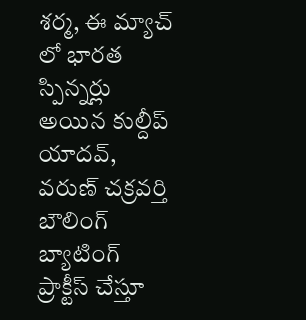శర్మ, ఈ మ్యాచ్ లో భారత స్పిన్నర్లు అయిన కుల్దీప్ యాదవ్, వరుణ్ చక్రవర్తి బౌలింగ్ బ్యాటింగ్ ప్రాక్టీస్ చేస్తూ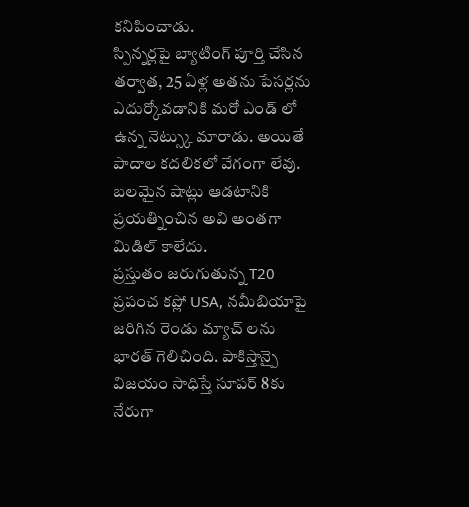కనిపించాడు.
స్పిన్నర్లపై బ్యాటింగ్ పూర్తి చేసిన తర్వాత, 25 ఏళ్ల అతను పేసర్లను ఎదుర్కోవడానికి మరో ఎండ్ లో ఉన్న నెట్స్కు మారాడు. అయితే పాదాల కదలికలో వేగంగా లేవు. బలమైన షాట్లు ఆడటానికి ప్రయత్నించిన అవి అంతగా మిడిల్ కాలేదు.
ప్రస్తుతం జరుగుతున్న T20 ప్రపంచ కప్లో USA, నమీబియాపై జరిగిన రెండు మ్యాచ్ లను భారత్ గెలిచింది. పాకిస్తాన్పై విజయం సాధిస్తే సూపర్ 8కు నేరుగా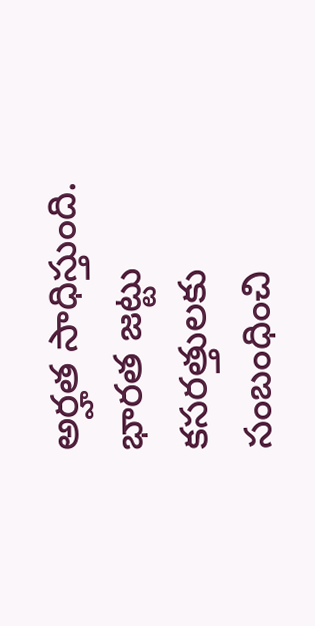అర్హత సాధిస్తుంది. భారత జట్టు కసరత్తులకు సంబంధించి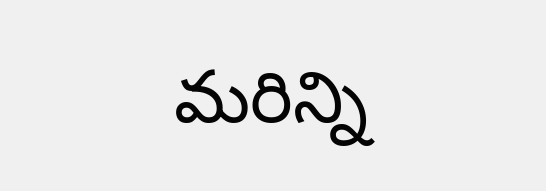మరిన్ని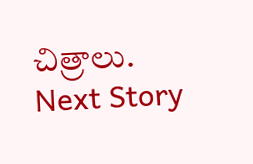చిత్రాలు.
Next Story